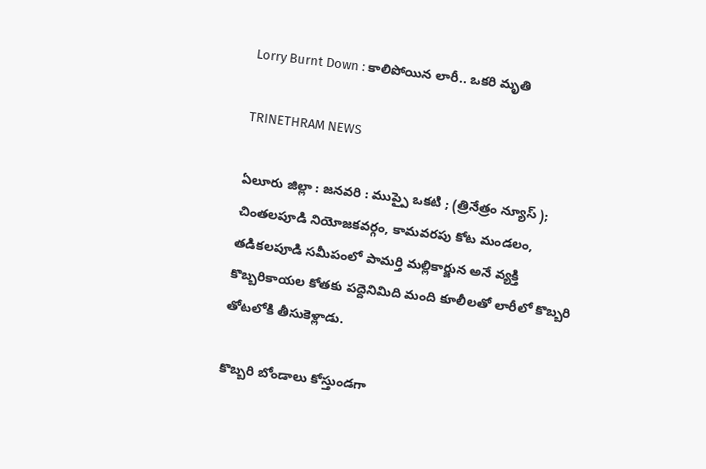Lorry Burnt Down : కాలిపోయిన లారీ.. ఒకరి మృతి

TRINETHRAM NEWS

ఏలూరు జిల్లా : జనవరి : ముప్పై ఒకటి ; (త్రినేత్రం న్యూస్ ); చింతలపూడి నియోజకవర్గం, కామవరపు కోట మండలం, తడికలపూడి సమీపంలో పామర్తి మల్లికార్జున అనే వ్యక్తి కొబ్బరికాయల కోతకు పద్దెనిమిది మంది కూలీలతో లారీలో కొబ్బరి తోటలోకి తీసుకెళ్లాడు.

కొబ్బరి బోండాలు కోస్తుండగా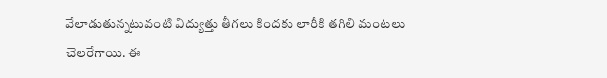వేలాడుతున్నటువంటి విద్యుత్తు తీగలు కిందకు లారీకి తగిలి మంటలు చెలరేగాయి. ఈ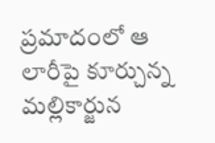ప్రమాదంలో ఆ లారీపై కూర్చున్న మల్లికార్జున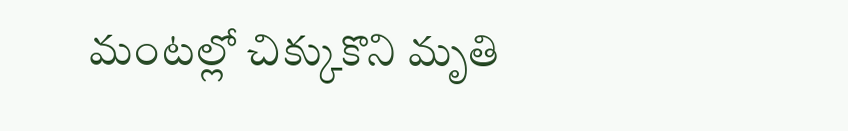మంటల్లో చిక్కుకొని మృతి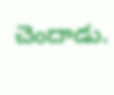చెందాడు.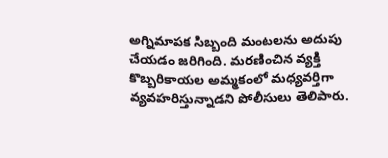అగ్నిమాపక సిబ్బంది మంటలను అదుపు చేయడం జరిగింది. మరణించిన వ్యక్తి కొబ్బరికాయల అమ్మకంలో మధ్యవర్తిగా వ్యవహరిస్తున్నాడని పోలీసులు తెలిపారు.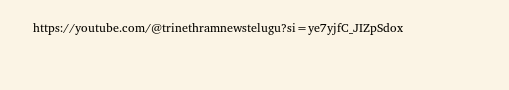https://youtube.com/@trinethramnewstelugu?si=ye7yjfC_JIZpSdox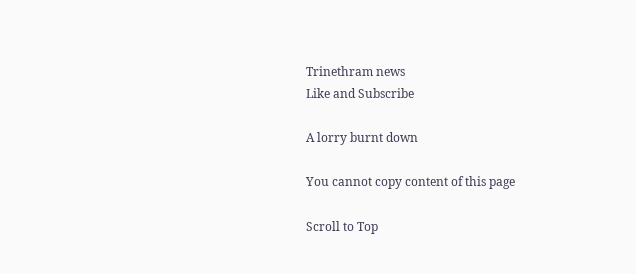Trinethram news
Like and Subscribe

A lorry burnt down

You cannot copy content of this page

Scroll to Top